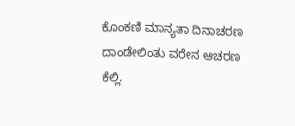ಕೊಂಕಣಿ ಮಾನ್ಯತಾ ದಿನಾಚರಣ ದಾಂಡೇಲಿಂತು ವರೇನ ಆಚರಣ ಕೆಲ್ಲಿ.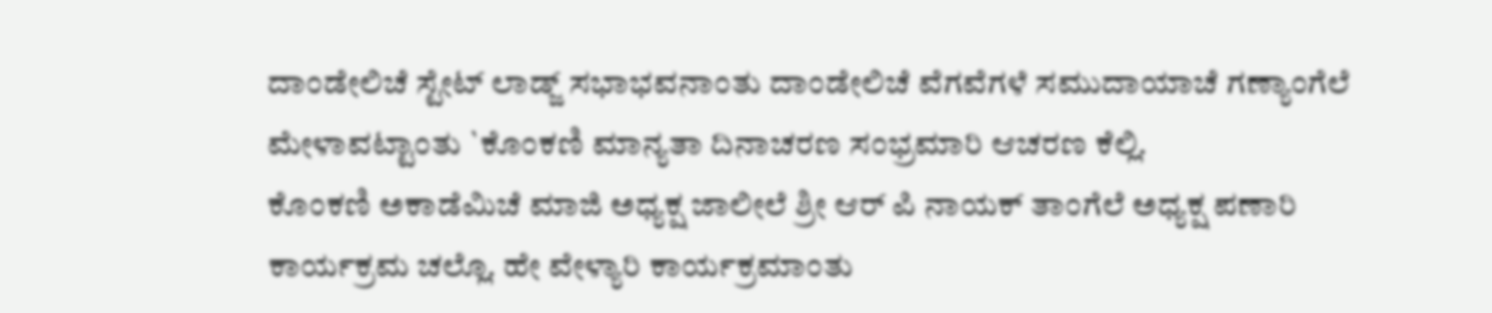ದಾಂಡೇಲಿಚೆ ಸ್ಟೇಟ್ ಲಾಡ್ಜ್ ಸಭಾಭವನಾಂತು ದಾಂಡೇಲಿಚೆ ವೆಗವೆಗಳೆ ಸಮುದಾಯಾಚೆ ಗಣ್ಯಾಂಗೆಲೆ ಮೇಳಾವಟ್ಟಾಂತು `ಕೊಂಕಣಿ ಮಾನ್ಯತಾ ದಿನಾಚರಣ ಸಂಭ್ರಮಾರಿ ಆಚರಣ ಕೆಲ್ಲಿ.
ಕೊಂಕಣಿ ಅಕಾಡೆಮಿಚೆ ಮಾಜಿ ಅಧ್ಯಕ್ಷ ಜಾಲೀಲೆ ಶ್ರೀ ಆರ್ ಪಿ ನಾಯಕ್ ತಾಂಗೆಲೆ ಅಧ್ಯಕ್ಷ ಪಣಾರಿ ಕಾರ್ಯಕ್ರಮ ಚಲ್ಲೊ. ಹೇ ವೇಳ್ಯಾರಿ ಕಾರ್ಯಕ್ರಮಾಂತು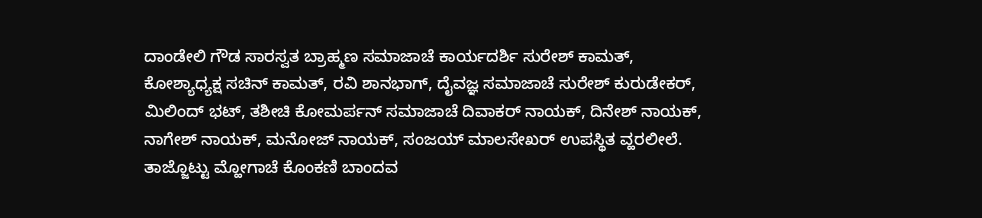ದಾಂಡೇಲಿ ಗೌಡ ಸಾರಸ್ವತ ಬ್ರಾಹ್ಮಣ ಸಮಾಜಾಚೆ ಕಾರ್ಯದರ್ಶಿ ಸುರೇಶ್ ಕಾಮತ್, ಕೋಶ್ಯಾಧ್ಯಕ್ಷ ಸಚಿನ್ ಕಾಮತ್, ರವಿ ಶಾನಭಾಗ್, ದೈವಜ್ಞ ಸಮಾಜಾಚೆ ಸುರೇಶ್ ಕುರುಡೇಕರ್, ಮಿಲಿಂದ್ ಭಟ್, ತಶೀಚಿ ಕೋಮರ್ಪನ್ ಸಮಾಜಾಚೆ ದಿವಾಕರ್ ನಾಯಕ್, ದಿನೇಶ್ ನಾಯಕ್, ನಾಗೇಶ್ ನಾಯಕ್, ಮನೋಜ್ ನಾಯಕ್, ಸಂಜಯ್ ಮಾಲಸೇಖರ್ ಉಪಸ್ಥಿತ ವ್ಹರಲೀಲೆ. ತಾಜ್ಜೊಟ್ಟು ಮ್ಹೋಗಾಚೆ ಕೊಂಕಣಿ ಬಾಂದವ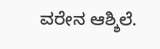ವರೇನ ಆಶ್ಶಿಲೆ.